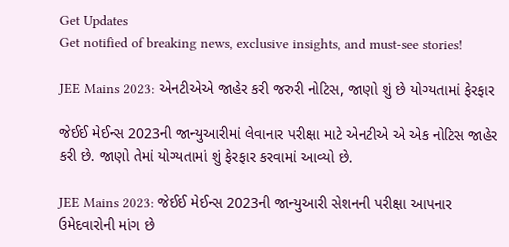Get Updates
Get notified of breaking news, exclusive insights, and must-see stories!

JEE Mains 2023: એનટીએએ જાહેર કરી જરુરી નોટિસ, જાણો શું છે યોગ્યતામાં ફેરફાર

જેઈઈ મેઈન્સ 2023ની જાન્યુઆરીમાં લેવાનાર પરીક્ષા માટે એનટીએ એ એક નોટિસ જાહેર કરી છે. જાણો તેમાં યોગ્યતામાં શું ફેરફાર કરવામાં આવ્યો છે.

JEE Mains 2023: જેઈઈ મેઈન્સ 2023ની જાન્યુઆરી સેશનની પરીક્ષા આપનાર ઉમેદવારોની માંગ છે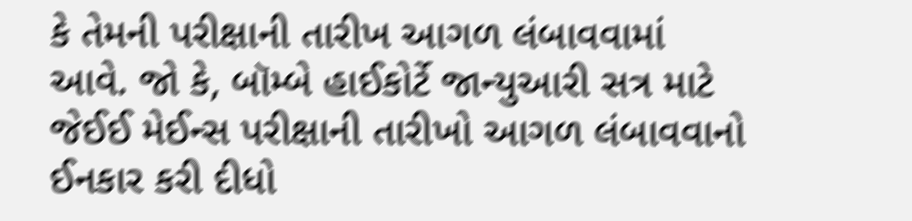કે તેમની પરીક્ષાની તારીખ આગળ લંબાવવામાં આવે. જો કે, બૉમ્બે હાઈકોર્ટે જાન્યુઆરી સત્ર માટે જેઈઈ મેઈન્સ પરીક્ષાની તારીખો આગળ લંબાવવાનો ઈનકાર કરી દીધો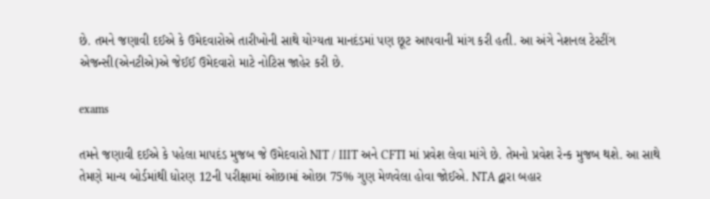છે. તમને જણાવી દઈએ કે ઉમેદવારોએ તારીખોની સાથે યોગ્યતા માનદંડમાં પણ છૂટ આપવાની માંગ કરી હતી. આ અંગે નેશનલ ટેસ્ટીંગ એજન્સી(એનટીએ)એ જેઈઈ ઉમેદવારો માટે નોટિસ જાહેર કરી છે.

exams

તમને જણાવી દઈએ કે પહેલા માપદંડ મુજબ જે ઉમેદવારો NIT / IIIT અને CFTI માં પ્રવેશ લેવા માંગે છે. તેમનો પ્રવેશ રેન્ક મુજબ થશે. આ સાથે તેમણે માન્ય બોર્ડમાંથી ધોરણ 12ની પરીક્ષામાં ઓછામાં ઓછા 75% ગુણ મેળવેલા હોવા જોઈએ. NTA દ્વારા બહાર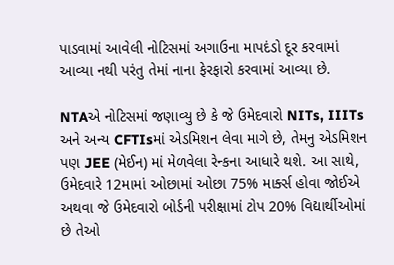પાડવામાં આવેલી નોટિસમાં અગાઉના માપદંડો દૂર કરવામાં આવ્યા નથી પરંતુ તેમાં નાના ફેરફારો કરવામાં આવ્યા છે.

NTAએ નોટિસમાં જણાવ્યુ છે કે જે ઉમેદવારો NITs, IIITs અને અન્ય CFTIsમાં એડમિશન લેવા માગે છે, તેમનુ એડમિશન પણ JEE (મેઈન) માં મેળવેલા રેન્કના આધારે થશે. આ સાથે, ઉમેદવારે 12મામાં ઓછામાં ઓછા 75% માર્ક્સ હોવા જોઈએ અથવા જે ઉમેદવારો બોર્ડની પરીક્ષામાં ટોપ 20% વિદ્યાર્થીઓમાં છે તેઓ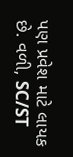પણ પ્રવેશ માટે લાયક છે. વળી, SC/ST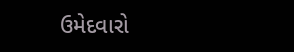ઉમેદવારો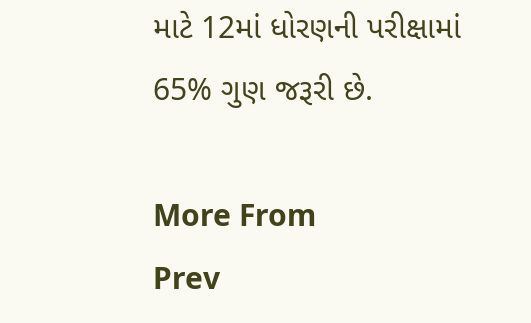માટે 12માં ધોરણની પરીક્ષામાં 65% ગુણ જરૂરી છે.

More From
Prev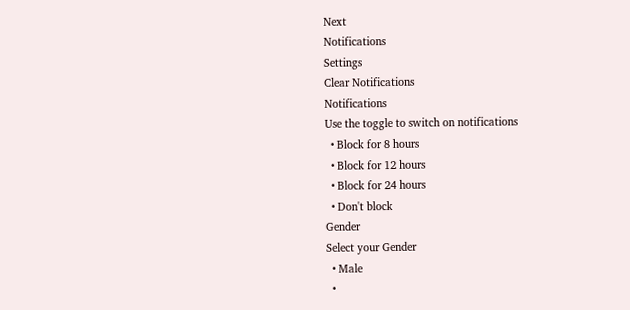Next
Notifications
Settings
Clear Notifications
Notifications
Use the toggle to switch on notifications
  • Block for 8 hours
  • Block for 12 hours
  • Block for 24 hours
  • Don't block
Gender
Select your Gender
  • Male
  •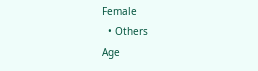Female
  • Others
Age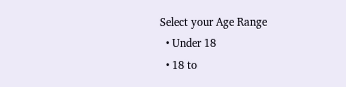Select your Age Range
  • Under 18
  • 18 to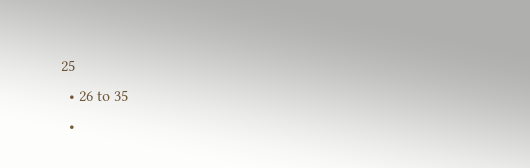25
  • 26 to 35
  •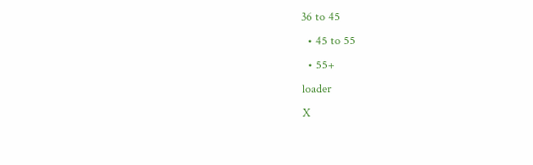36 to 45
  • 45 to 55
  • 55+
loader
X